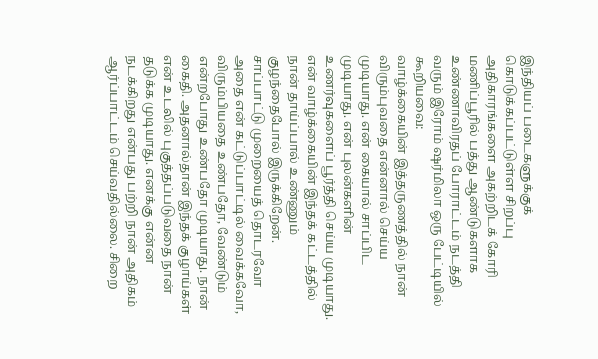இந்தியப் படைகளுக்குக் கொடுக்கப்பட்டுள்ள சிறப்பு அதிகாரங்களை அகற்றிடக் கோரி மணிப்பூரில் பத்து ஆண்டுகளாக உண்ணாவிரதப் போராட்டம் நடத்தி வரும் இரோம் ஷர்மிலா ஒரு பேட்டியில் கூறியவை:
வாழ்க்கையின் இத்தருணத்தில் நான் விரும்புவதை என்னால் செய்ய முடியாது. என் கையால் சாப்பிட முடியாது. என் புலன்களின் உணர்வுகளைப் பூர்த்தி செய்ய முடியாது. என் வாழ்க்கையின் இந்தக் கட்டத்தில் நான் தாய்ப்பால் உண்ணும் குழந்தைபோல் இருக்கிறேன்.
சாப்பாட்டு முறையைத் தொடரவோ அதை என் கட்டுப்பாட்டில் வைக்கவோ, விரும்பியதை உண்பதோ, வேண்டும் என்றபோது உண்பதோ முடியாது. நான் கைதி. அதனால்தான் இந்தக் குழாய்கள் என் உடலில் புகுத்தப்படுவதை நான் தடுக்க முடியாது. எனக்கு என்ன நடக்கிறது என்பது பற்றி நான் அதிகம் ஆர்ப்பாட்டம் செய்வதில்லை. சிறை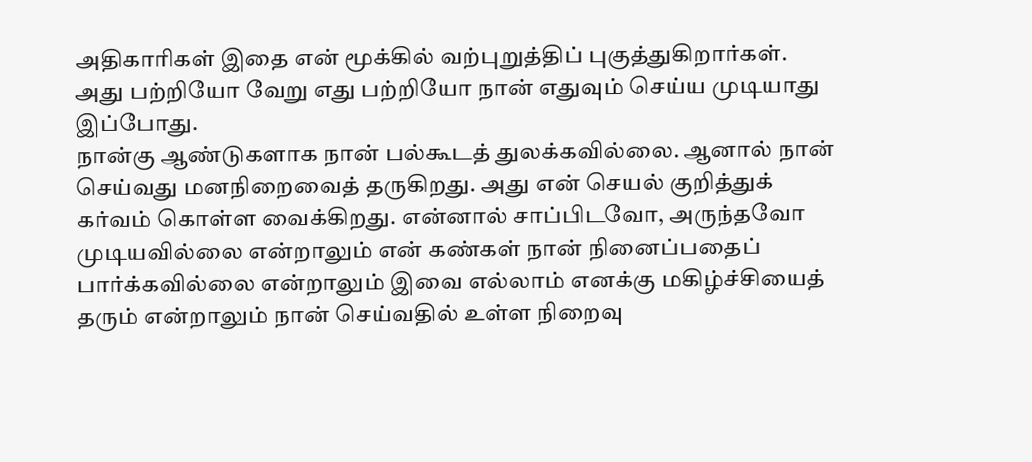அதிகாரிகள் இதை என் மூக்கில் வற்புறுத்திப் புகுத்துகிறார்கள். அது பற்றியோ வேறு எது பற்றியோ நான் எதுவும் செய்ய முடியாது இப்போது.
நான்கு ஆண்டுகளாக நான் பல்கூடத் துலக்கவில்லை. ஆனால் நான் செய்வது மனநிறைவைத் தருகிறது. அது என் செயல் குறித்துக் கர்வம் கொள்ள வைக்கிறது. என்னால் சாப்பிடவோ, அருந்தவோ முடியவில்லை என்றாலும் என் கண்கள் நான் நினைப்பதைப் பார்க்கவில்லை என்றாலும் இவை எல்லாம் எனக்கு மகிழ்ச்சியைத் தரும் என்றாலும் நான் செய்வதில் உள்ள நிறைவு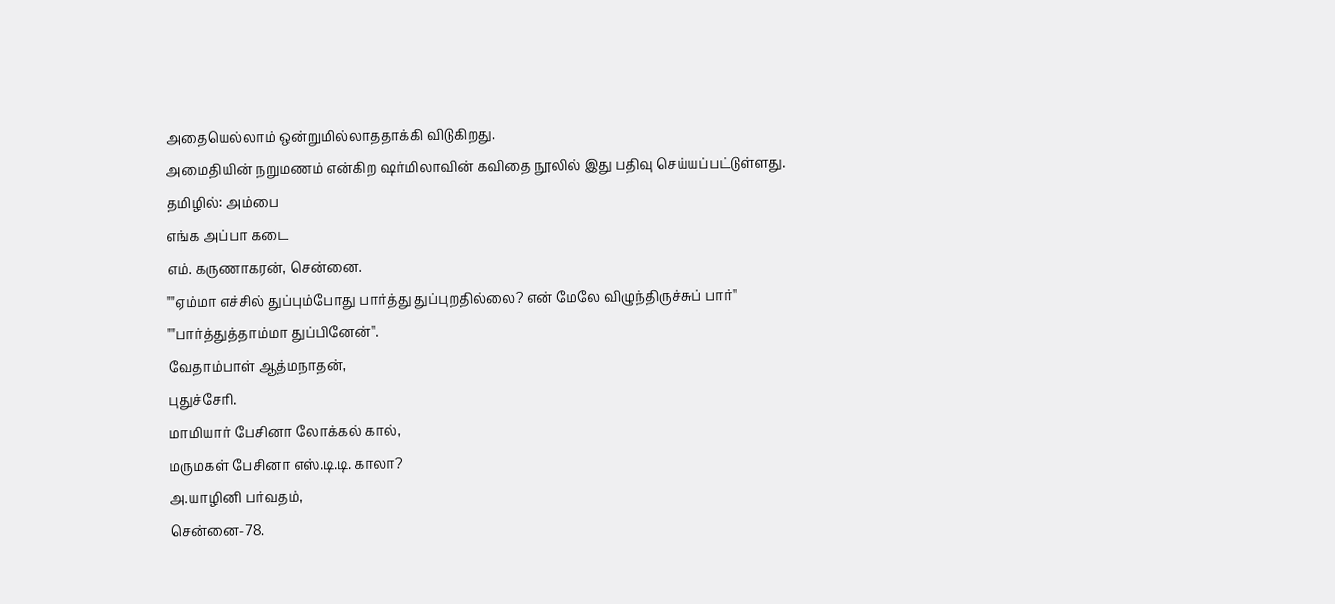அதையெல்லாம் ஒன்றுமில்லாததாக்கி விடுகிறது.
அமைதியின் நறுமணம் என்கிற ஷர்மிலாவின் கவிதை நூலில் இது பதிவு செய்யப்பட்டுள்ளது.
தமிழில்: அம்பை
எங்க அப்பா கடை
எம். கருணாகரன், சென்னை.
""ஏம்மா எச்சில் துப்பும்போது பார்த்து துப்புறதில்லை? என் மேலே விழுந்திருச்சுப் பார்''
""பார்த்துத்தாம்மா துப்பினேன்''.
வேதாம்பாள் ஆத்மநாதன்,
புதுச்சேரி.
மாமியார் பேசினா லோக்கல் கால்,
மருமகள் பேசினா எஸ்.டி.டி. காலா?
அ.யாழினி பர்வதம்,
சென்னை-78.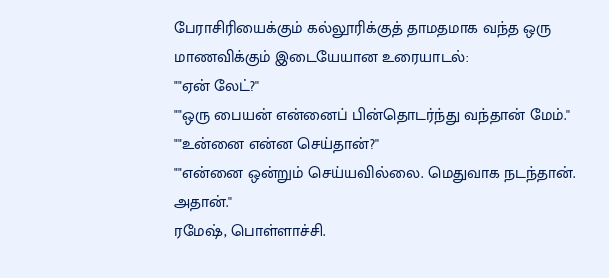பேராசிரியைக்கும் கல்லூரிக்குத் தாமதமாக வந்த ஒரு மாணவிக்கும் இடையேயான உரையாடல்:
""ஏன் லேட்?''
""ஒரு பையன் என்னைப் பின்தொடர்ந்து வந்தான் மேம்.''
""உன்னை என்ன செய்தான்?''
""என்னை ஒன்றும் செய்யவில்லை. மெதுவாக நடந்தான். அதான்.''
ரமேஷ், பொள்ளாச்சி.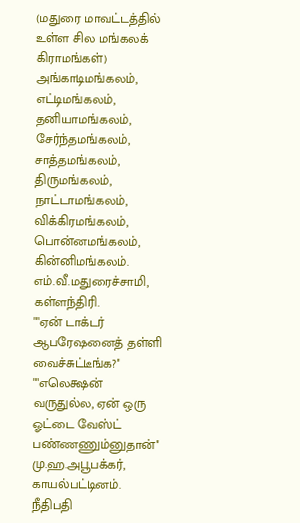(மதுரை மாவட்டத்தில் உள்ள சில மங்கலக் கிராமங்கள்)
அங்காடிமங்கலம், எட்டிமங்கலம், தனியாமங்கலம், சேர்ந்தமங்கலம், சாத்தமங்கலம், திருமங்கலம், நாட்டாமங்கலம், விக்கிரமங்கலம், பொன்னமங்கலம், கின்னிமங்கலம்.
எம்.வீ.மதுரைச்சாமி, கள்ளந்திரி.
""ஏன் டாக்டர் ஆபரேஷனைத் தள்ளி வைச்சுட்டீங்க?''
""எலெக்ஷன் வருதுல்ல, ஏன் ஒரு ஓட்டை வேஸ்ட் பண்ணணும்னுதான்''
மு.ஹ.அபூபக்கர், காயல்பட்டினம்.
நீதிபதி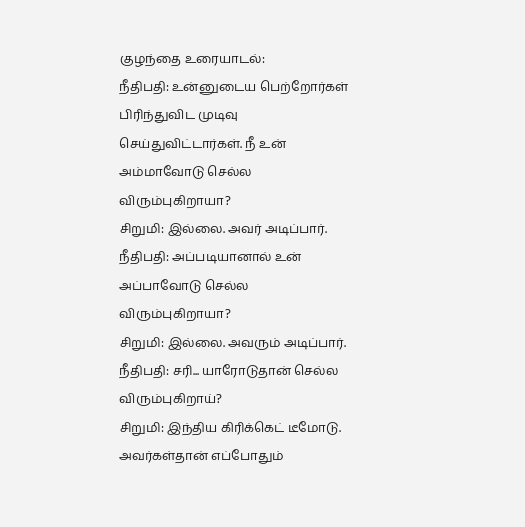குழந்தை உரையாடல்:
நீதிபதி: உன்னுடைய பெற்றோர்கள் பிரிந்துவிட முடிவு செய்துவிட்டார்கள். நீ உன் அம்மாவோடு செல்ல விரும்புகிறாயா?
சிறுமி: இல்லை. அவர் அடிப்பார்.
நீதிபதி: அப்படியானால் உன் அப்பாவோடு செல்ல விரும்புகிறாயா?
சிறுமி: இல்லை. அவரும் அடிப்பார்.
நீதிபதி: சரி... யாரோடுதான் செல்ல விரும்புகிறாய்?
சிறுமி: இந்திய கிரிக்கெட் டீமோடு. அவர்கள்தான் எப்போதும்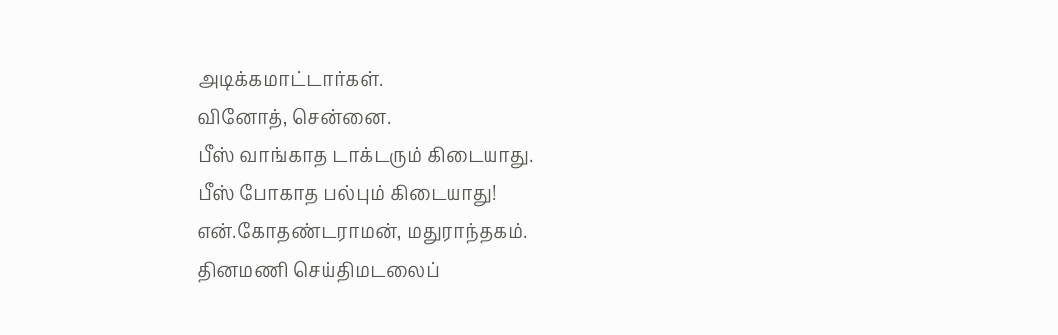அடிக்கமாட்டார்கள்.
வினோத், சென்னை.
பீஸ் வாங்காத டாக்டரும் கிடையாது.
பீஸ் போகாத பல்பும் கிடையாது!
என்.கோதண்டராமன், மதுராந்தகம்.
தினமணி செய்திமடலைப்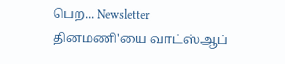பெற... Newsletter
தினமணி'யை வாட்ஸ்ஆப்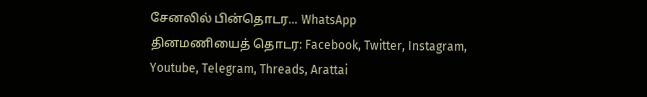சேனலில் பின்தொடர... WhatsApp
தினமணியைத் தொடர: Facebook, Twitter, Instagram, Youtube, Telegram, Threads, Arattai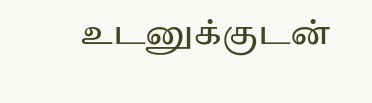உடனுக்குடன்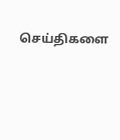செய்திகளை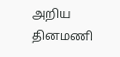அறிய தினமணி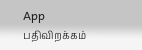App பதிவிறக்கம்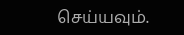செய்யவும்.